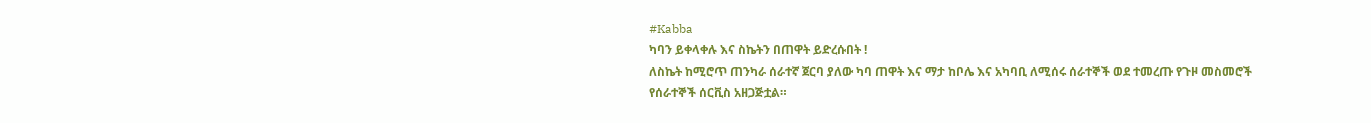#Kabba
ካባን ይቀላቀሉ እና ስኬትን በጠዋት ይድረሱበት !
ለስኬት ከሚሮጥ ጠንካራ ሰራተኛ ጀርባ ያለው ካባ ጠዋት እና ማታ ከቦሌ እና አካባቢ ለሚሰሩ ሰራተኞች ወደ ተመረጡ የጉዞ መስመሮች የሰራተኞች ሰርቪስ አዘጋጅቷል።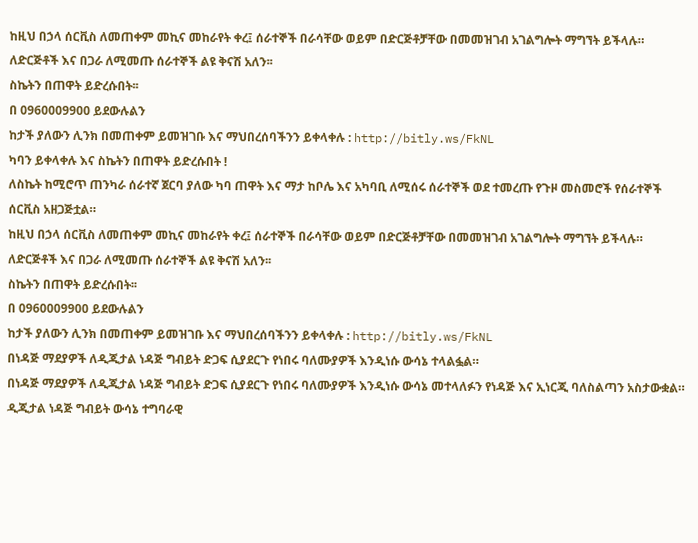ከዚህ በኃላ ሰርቪስ ለመጠቀም መኪና መከራየት ቀረ፤ ሰራተኞች በራሳቸው ወይም በድርጅቶቻቸው በመመዝገብ አገልግሎት ማግኘት ይችላሉ። ለድርጅቶች እና በጋራ ለሚመጡ ሰራተኞች ልዩ ቅናሽ አለን፡፡
ስኬትን በጠዋት ይድረሱበት፡፡
በ 0960009900 ይደውሉልን
ከታች ያለውን ሊንክ በመጠቀም ይመዝገቡ እና ማህበረሰባችንን ይቀላቀሉ : http://bitly.ws/FkNL
ካባን ይቀላቀሉ እና ስኬትን በጠዋት ይድረሱበት !
ለስኬት ከሚሮጥ ጠንካራ ሰራተኛ ጀርባ ያለው ካባ ጠዋት እና ማታ ከቦሌ እና አካባቢ ለሚሰሩ ሰራተኞች ወደ ተመረጡ የጉዞ መስመሮች የሰራተኞች ሰርቪስ አዘጋጅቷል።
ከዚህ በኃላ ሰርቪስ ለመጠቀም መኪና መከራየት ቀረ፤ ሰራተኞች በራሳቸው ወይም በድርጅቶቻቸው በመመዝገብ አገልግሎት ማግኘት ይችላሉ። ለድርጅቶች እና በጋራ ለሚመጡ ሰራተኞች ልዩ ቅናሽ አለን፡፡
ስኬትን በጠዋት ይድረሱበት፡፡
በ 0960009900 ይደውሉልን
ከታች ያለውን ሊንክ በመጠቀም ይመዝገቡ እና ማህበረሰባችንን ይቀላቀሉ : http://bitly.ws/FkNL
በነዳጅ ማደያዎች ለዲጂታል ነዳጅ ግብይት ድጋፍ ሲያደርጉ የነበሩ ባለሙያዎች እንዲነሱ ውሳኔ ተላልፏል።
በነዳጅ ማደያዎች ለዲጂታል ነዳጅ ግብይት ድጋፍ ሲያደርጉ የነበሩ ባለሙያዎች እንዲነሱ ውሳኔ መተላለፉን የነዳጅ እና ኢነርጂ ባለስልጣን አስታውቋል።
ዲጂታል ነዳጅ ግብይት ውሳኔ ተግባራዊ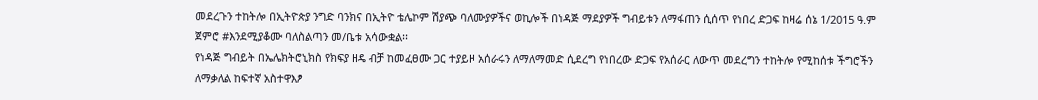መደረጉን ተከትሎ በኢትዮጵያ ንግድ ባንክና በኢትዮ ቴሌኮም ሽያጭ ባለሙያዎችና ወኪሎች በነዳጅ ማደያዎች ግብይቱን ለማፋጠን ሲሰጥ የነበረ ድጋፍ ከዛሬ ሰኔ 1/2015 ዓ.ም ጀምሮ #እንደሚያቆሙ ባለስልጣን መ/ቤቱ አሳውቋል፡፡
የነዳጅ ግብይት በኤሌክትሮኒክስ የክፍያ ዘዴ ብቻ ከመፈፀሙ ጋር ተያይዞ አሰራሩን ለማለማመድ ሲደረግ የነበረው ድጋፍ የአሰራር ለውጥ መደረግን ተከትሎ የሚከሰቱ ችግሮችን ለማቃለል ከፍተኛ አስተዋእፆ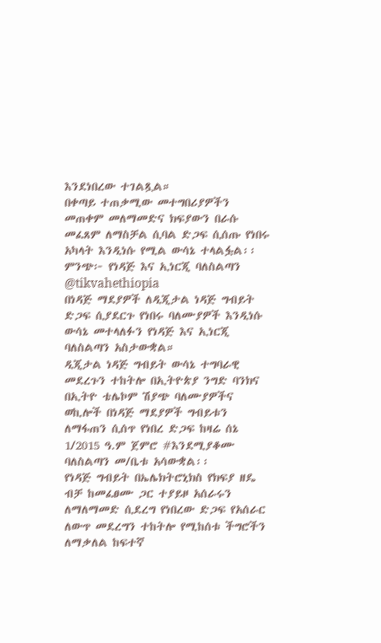እንደነበረው ተገልጿል።
በቀጣይ ተጠቃሚው መተግበሪያዎችን መጠቀም መለማመድና ክፍያውን በራሱ መፈጸም ለማስቻል ሲባል ድጋፍ ሲሰጡ የነበሩ አካላት እንዲነሱ የሚል ውሳኔ ተላልፏል፡፡
ምንጭ፦ የነዳጅ እና ኢነርጂ ባለስልጣን
@tikvahethiopia
በነዳጅ ማደያዎች ለዲጂታል ነዳጅ ግብይት ድጋፍ ሲያደርጉ የነበሩ ባለሙያዎች እንዲነሱ ውሳኔ መተላለፉን የነዳጅ እና ኢነርጂ ባለስልጣን አስታውቋል።
ዲጂታል ነዳጅ ግብይት ውሳኔ ተግባራዊ መደረጉን ተከትሎ በኢትዮጵያ ንግድ ባንክና በኢትዮ ቴሌኮም ሽያጭ ባለሙያዎችና ወኪሎች በነዳጅ ማደያዎች ግብይቱን ለማፋጠን ሲሰጥ የነበረ ድጋፍ ከዛሬ ሰኔ 1/2015 ዓ.ም ጀምሮ #እንደሚያቆሙ ባለስልጣን መ/ቤቱ አሳውቋል፡፡
የነዳጅ ግብይት በኤሌክትሮኒክስ የክፍያ ዘዴ ብቻ ከመፈፀሙ ጋር ተያይዞ አሰራሩን ለማለማመድ ሲደረግ የነበረው ድጋፍ የአሰራር ለውጥ መደረግን ተከትሎ የሚከሰቱ ችግሮችን ለማቃለል ከፍተኛ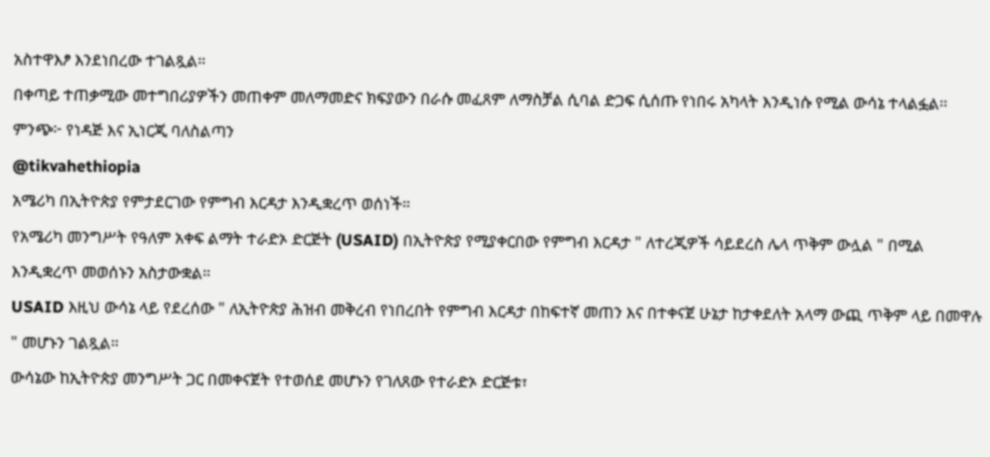አስተዋእፆ እንደነበረው ተገልጿል።
በቀጣይ ተጠቃሚው መተግበሪያዎችን መጠቀም መለማመድና ክፍያውን በራሱ መፈጸም ለማስቻል ሲባል ድጋፍ ሲሰጡ የነበሩ አካላት እንዲነሱ የሚል ውሳኔ ተላልፏል፡፡
ምንጭ፦ የነዳጅ እና ኢነርጂ ባለስልጣን
@tikvahethiopia
አሜሪካ በኢትዮጵያ የምታደርገው የምግብ እርዳታ እንዲቋረጥ ወሰነች።
የአሜሪካ መንግሥት የዓለም አቀፍ ልማት ተራድኦ ድርጅት (USAID) በኢትዮጵያ የሚያቀርበው የምግብ እርዳታ " ለተረጂዎች ሳይደረስ ሌላ ጥቅም ውሏል " በሚል እንዲቋረጥ መወሰኑን አስታውቋል።
USAID እዚህ ውሳኔ ላይ የደረሰው " ለኢትዮጵያ ሕዝብ መቅረብ የነበረበት የምግብ እርዳታ በከፍተኛ መጠን እና በተቀናጀ ሁኔታ ከታቀደለት አላማ ውጪ ጥቅም ላይ በመዋሉ " መሆኑን ገልጿል።
ውሳኔው ከኢትዮጵያ መንግሥት ጋር በመቀናጀት የተወሰደ መሆኑን የገለጸው የተራድኦ ድርጅቱ፣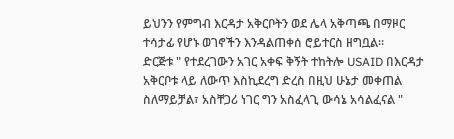ይህንን የምግብ እርዳታ አቅርቦትን ወደ ሌላ አቅጣጫ በማዞር ተሳታፊ የሆኑ ወገኖችን እንዳልጠቀሰ ሮይተርስ ዘግቧል።
ድርጅቱ " የተደረገውን አገር አቀፍ ቅኝት ተከትሎ USAID በእርዳታ አቅርቦቱ ላይ ለውጥ እስኪደረግ ድረስ በዚህ ሁኔታ መቀጠል ስለማይቻል፣ አስቸጋሪ ነገር ግን አስፈላጊ ውሳኔ አሳልፈናል "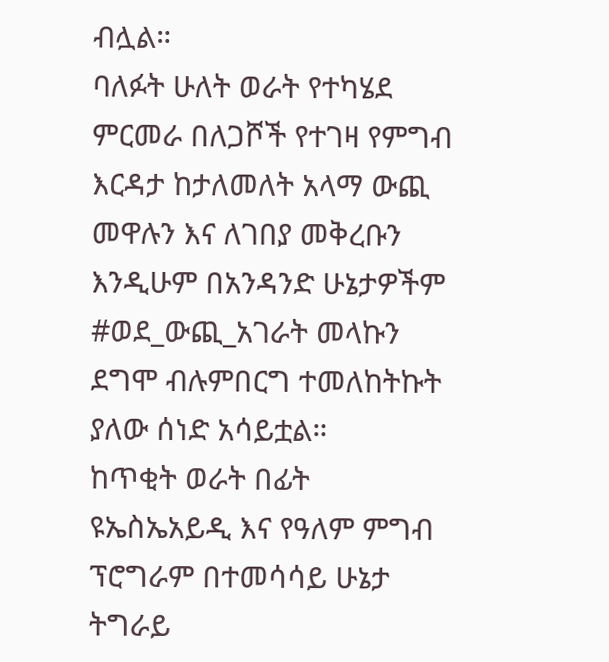ብሏል።
ባለፉት ሁለት ወራት የተካሄደ ምርመራ በለጋሾች የተገዛ የምግብ እርዳታ ከታለመለት አላማ ውጪ መዋሉን እና ለገበያ መቅረቡን እንዲሁም በአንዳንድ ሁኔታዎችም #ወደ_ውጪ_አገራት መላኩን ደግሞ ብሉምበርግ ተመለከትኩት ያለው ሰነድ አሳይቷል።
ከጥቂት ወራት በፊት ዩኤስኤአይዲ እና የዓለም ምግብ ፕሮግራም በተመሳሳይ ሁኔታ ትግራይ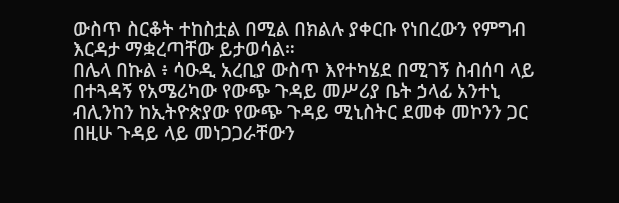ውስጥ ስርቆት ተከስቷል በሚል በክልሉ ያቀርቡ የነበረውን የምግብ እርዳታ ማቋረጣቸው ይታወሳል።
በሌላ በኩል ፥ ሳዑዲ አረቢያ ውስጥ እየተካሄደ በሚገኝ ስብሰባ ላይ በተጓዳኝ የአሜሪካው የውጭ ጉዳይ መሥሪያ ቤት ኃላፊ አንተኒ ብሊንከን ከኢትዮጵያው የውጭ ጉዳይ ሚኒስትር ደመቀ መኮንን ጋር በዚሁ ጉዳይ ላይ መነጋጋራቸውን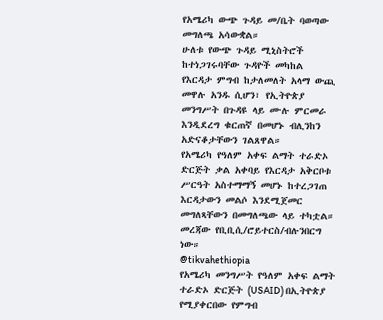የአሜሪካ ውጭ ጉዳይ መ/ቤት ባወጣው መግለጫ አሳውቋል።
ሁለቱ የውጭ ጉዳይ ሚኒስትሮች ከተነጋገሩባቸው ጉዳዮች መካከል የእርዳታ ምግብ ከታለመለት አላማ ውጪ መዋሉ አንዱ ሲሆን፣ የኢትዮጵያ መንግሥት በጉዳዩ ላይ ሙሉ ምርመራ እንዲደረግ ቁርጠኛ በመሆኑ ብሊንከን አድናቆታቸውን ገልጸዋል።
የአሜሪካ የዓለም አቀፍ ልማት ተራድኦ ድርጅት ቃል አቀባይ የእርዳታ አቅርቦቱ ሥርዓት አስተማማኝ መሆኑ ከተረጋገጠ እርዳታውን መልሶ እንደሚጀመር መግለጻቸውን በመግለጫው ላይ ተካቷል።
መረጃው የቢቢሲ/ሮይተርስ/ብሉንበርግ ነው።
@tikvahethiopia
የአሜሪካ መንግሥት የዓለም አቀፍ ልማት ተራድኦ ድርጅት (USAID) በኢትዮጵያ የሚያቀርበው የምግብ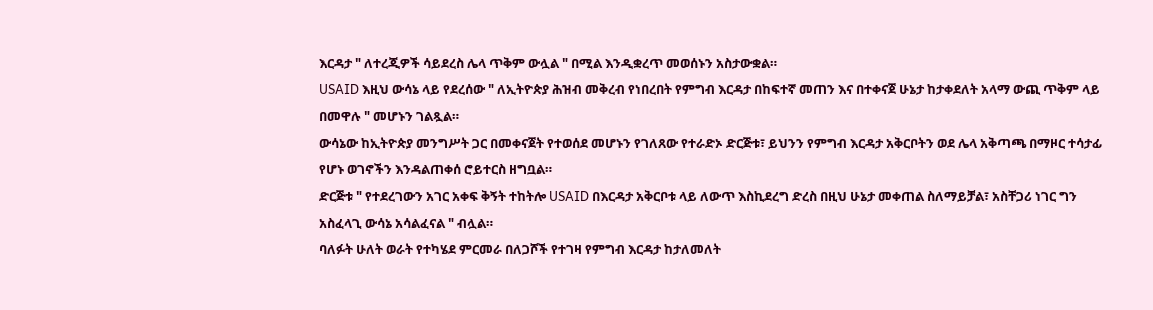እርዳታ " ለተረጂዎች ሳይደረስ ሌላ ጥቅም ውሏል " በሚል እንዲቋረጥ መወሰኑን አስታውቋል።
USAID እዚህ ውሳኔ ላይ የደረሰው " ለኢትዮጵያ ሕዝብ መቅረብ የነበረበት የምግብ እርዳታ በከፍተኛ መጠን እና በተቀናጀ ሁኔታ ከታቀደለት አላማ ውጪ ጥቅም ላይ በመዋሉ " መሆኑን ገልጿል።
ውሳኔው ከኢትዮጵያ መንግሥት ጋር በመቀናጀት የተወሰደ መሆኑን የገለጸው የተራድኦ ድርጅቱ፣ ይህንን የምግብ እርዳታ አቅርቦትን ወደ ሌላ አቅጣጫ በማዞር ተሳታፊ የሆኑ ወገኖችን እንዳልጠቀሰ ሮይተርስ ዘግቧል።
ድርጅቱ " የተደረገውን አገር አቀፍ ቅኝት ተከትሎ USAID በእርዳታ አቅርቦቱ ላይ ለውጥ እስኪደረግ ድረስ በዚህ ሁኔታ መቀጠል ስለማይቻል፣ አስቸጋሪ ነገር ግን አስፈላጊ ውሳኔ አሳልፈናል " ብሏል።
ባለፉት ሁለት ወራት የተካሄደ ምርመራ በለጋሾች የተገዛ የምግብ እርዳታ ከታለመለት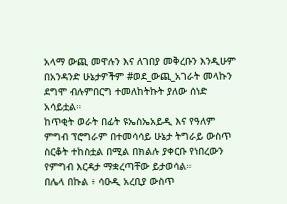አላማ ውጪ መዋሉን እና ለገበያ መቅረቡን እንዲሁም በአንዳንድ ሁኔታዎችም #ወደ_ውጪ_አገራት መላኩን ደግሞ ብሉምበርግ ተመለከትኩት ያለው ሰነድ አሳይቷል።
ከጥቂት ወራት በፊት ዩኤስኤአይዲ እና የዓለም ምግብ ፕሮግራም በተመሳሳይ ሁኔታ ትግራይ ውስጥ ስርቆት ተከስቷል በሚል በክልሉ ያቀርቡ የነበረውን የምግብ እርዳታ ማቋረጣቸው ይታወሳል።
በሌላ በኩል ፥ ሳዑዲ አረቢያ ውስጥ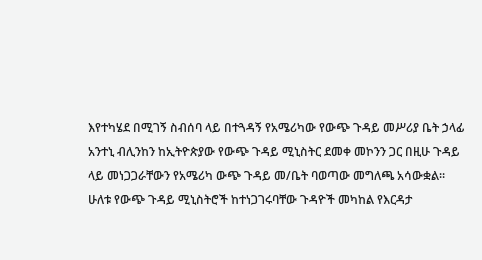እየተካሄደ በሚገኝ ስብሰባ ላይ በተጓዳኝ የአሜሪካው የውጭ ጉዳይ መሥሪያ ቤት ኃላፊ አንተኒ ብሊንከን ከኢትዮጵያው የውጭ ጉዳይ ሚኒስትር ደመቀ መኮንን ጋር በዚሁ ጉዳይ ላይ መነጋጋራቸውን የአሜሪካ ውጭ ጉዳይ መ/ቤት ባወጣው መግለጫ አሳውቋል።
ሁለቱ የውጭ ጉዳይ ሚኒስትሮች ከተነጋገሩባቸው ጉዳዮች መካከል የእርዳታ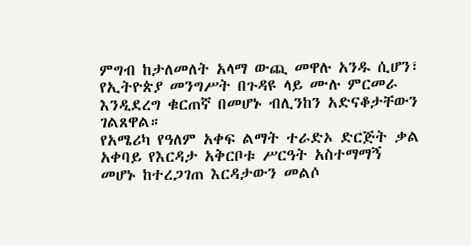ምግብ ከታለመለት አላማ ውጪ መዋሉ አንዱ ሲሆን፣ የኢትዮጵያ መንግሥት በጉዳዩ ላይ ሙሉ ምርመራ እንዲደረግ ቁርጠኛ በመሆኑ ብሊንከን አድናቆታቸውን ገልጸዋል።
የአሜሪካ የዓለም አቀፍ ልማት ተራድኦ ድርጅት ቃል አቀባይ የእርዳታ አቅርቦቱ ሥርዓት አስተማማኝ መሆኑ ከተረጋገጠ እርዳታውን መልሶ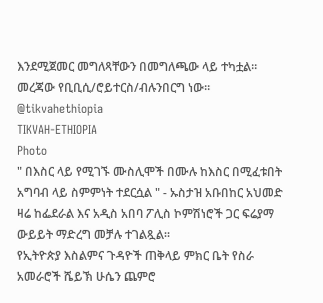እንደሚጀመር መግለጻቸውን በመግለጫው ላይ ተካቷል።
መረጃው የቢቢሲ/ሮይተርስ/ብሉንበርግ ነው።
@tikvahethiopia
TIKVAH-ETHIOPIA
Photo
" በእስር ላይ የሚገኙ ሙስሊሞች በሙሉ ከእስር በሚፈቱበት አግባብ ላይ ስምምነት ተደርሷል " - ኡስታዝ አቡበከር አህመድ
ዛሬ ከፌደራል እና አዲስ አበባ ፖሊስ ኮምሽነሮች ጋር ፍሬያማ ውይይት ማድረግ መቻሉ ተገልጿል።
የኢትዮጵያ እስልምና ጉዳዮች ጠቅላይ ምክር ቤት የስራ አመራሮች ሼይኽ ሁሴን ጨምሮ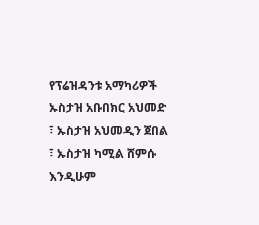የፕሬዝዳንቱ አማካሪዎች ኡስታዝ አቡበክር አህመድ ፣ ኡስታዝ አህመዲን ጀበል ፣ ኡስታዝ ካሚል ሸምሱ እንዲሁም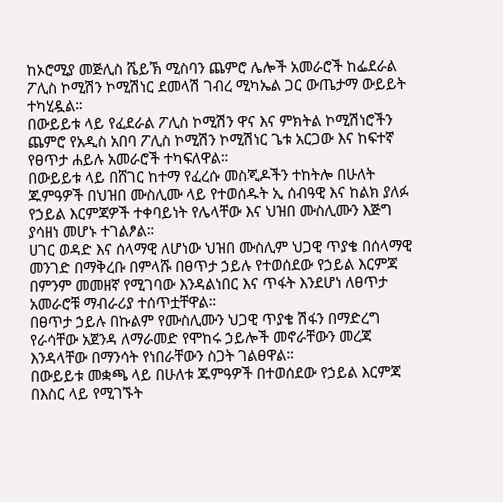ከኦሮሚያ መጅሊስ ሼይኽ ሚስባን ጨምሮ ሌሎች አመራሮች ከፌደራል ፖሊስ ኮሚሽን ኮሚሽነር ደመላሽ ገብረ ሚካኤል ጋር ውጤታማ ውይይት ተካሂዷል።
በውይይቱ ላይ የፈደራል ፖሊስ ኮሚሽን ዋና እና ምክትል ኮሚሽነሮችን ጨምሮ የአዲስ አበባ ፖሊስ ኮሚሽን ኮሚሽነር ጌቱ አርጋው እና ከፍተኛ የፀጥታ ሐይሉ አመራሮች ተካፍለዋል።
በውይይቱ ላይ በሸገር ከተማ የፈረሱ መስጂዶችን ተከትሎ በሁለት ጁምዓዎች በህዝበ ሙስሊሙ ላይ የተወሰዱት ኢ ሰብዓዊ እና ከልክ ያለፉ የኃይል እርምጃዎች ተቀባይነት የሌላቸው እና ህዝበ ሙስሊሙን እጅግ ያሳዘነ መሆኑ ተገልፆል።
ሀገር ወዳድ እና ሰላማዊ ለሆነው ህዝበ ሙስሊም ህጋዊ ጥያቄ በሰላማዊ መንገድ በማቅረቡ በምላሹ በፀጥታ ኃይሉ የተወሰደው የኃይል እርምጃ በምንም መመዘኛ የሚገባው እንዳልነበር እና ጥፋት እንደሆነ ለፀጥታ አመራሮቹ ማብራሪያ ተሰጥቷቸዋል።
በፀጥታ ኃይሉ በኩልም የሙስሊሙን ህጋዊ ጥያቄ ሽፋን በማድረግ የራሳቸው አጀንዳ ለማራመድ የሞከሩ ኃይሎች መኖራቸውን መረጃ እንዳላቸው በማንሳት የነበራቸውን ስጋት ገልፀዋል።
በውይይቱ መቋጫ ላይ በሁለቱ ጁምዓዎች በተወሰደው የኃይል እርምጃ በእስር ላይ የሚገኙት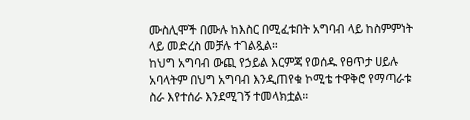ሙስሊሞች በሙሉ ከእስር በሚፈቱበት አግባብ ላይ ከስምምነት ላይ መድረስ መቻሉ ተገልጿል።
ከህግ አግባብ ውጪ የኃይል እርምጃ የወሰዱ የፀጥታ ሀይሉ አባላትም በህግ አግባብ እንዲጠየቁ ኮሚቴ ተዋቅሮ የማጣራቱ ስራ እየተሰራ እንደሚገኝ ተመላክቷል።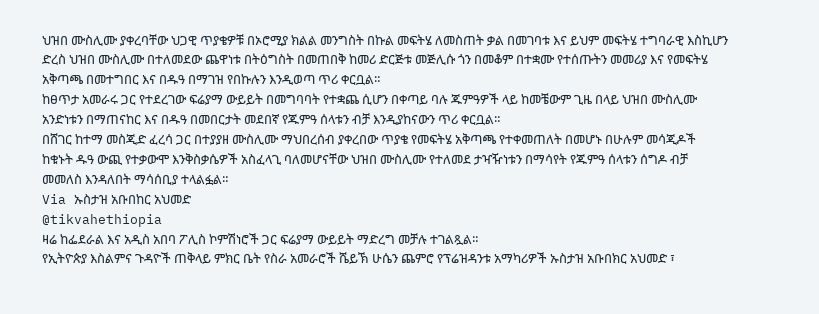ህዝበ ሙስሊሙ ያቀረባቸው ህጋዊ ጥያቄዎቹ በኦሮሚያ ክልል መንግስት በኩል መፍትሄ ለመስጠት ቃል በመገባቱ እና ይህም መፍትሄ ተግባራዊ እስኪሆን ድረስ ህዝበ ሙስሊሙ በተለመደው ጨዋነቱ በትዕግስት በመጠበቅ ከመሪ ድርጅቱ መጅሊሱ ጎን በመቆም በተቋሙ የተሰጡትን መመሪያ እና የመፍትሄ አቅጣጫ በመተግበር እና በዱዓ በማገዝ የበኩሉን እንዲወጣ ጥሪ ቀርቧል።
ከፀጥታ አመራሩ ጋር የተደረገው ፍሬያማ ውይይት በመግባባት የተቋጨ ሲሆን በቀጣይ ባሉ ጁምዓዎች ላይ ከመቼውም ጊዜ በላይ ህዝበ ሙስሊሙ አንድነቱን በማጠናከር እና በዱዓ በመበርታት መደበኛ የጁምዓ ሰላቱን ብቻ እንዲያከናውን ጥሪ ቀርቧል።
በሸገር ከተማ መስጂድ ፈረሳ ጋር በተያያዘ ሙስሊሙ ማህበረሰብ ያቀረበው ጥያቄ የመፍትሄ አቅጣጫ የተቀመጠለት በመሆኑ በሁሉም መሳጂዶች ከቁኑት ዱዓ ውጪ የተቃውሞ እንቅስቃሴዎች አስፈላጊ ባለመሆናቸው ህዝበ ሙስሊሙ የተለመደ ታዣዥነቱን በማሳየት የጁምዓ ሰላቱን ሰግዶ ብቻ መመለስ እንዳለበት ማሳሰቢያ ተላልፏል።
Via ኡስታዝ አቡበከር አህመድ
@tikvahethiopia
ዛሬ ከፌደራል እና አዲስ አበባ ፖሊስ ኮምሽነሮች ጋር ፍሬያማ ውይይት ማድረግ መቻሉ ተገልጿል።
የኢትዮጵያ እስልምና ጉዳዮች ጠቅላይ ምክር ቤት የስራ አመራሮች ሼይኽ ሁሴን ጨምሮ የፕሬዝዳንቱ አማካሪዎች ኡስታዝ አቡበክር አህመድ ፣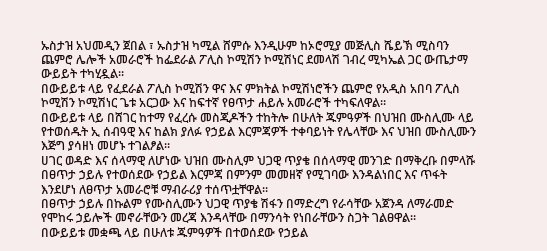ኡስታዝ አህመዲን ጀበል ፣ ኡስታዝ ካሚል ሸምሱ እንዲሁም ከኦሮሚያ መጅሊስ ሼይኽ ሚስባን ጨምሮ ሌሎች አመራሮች ከፌደራል ፖሊስ ኮሚሽን ኮሚሽነር ደመላሽ ገብረ ሚካኤል ጋር ውጤታማ ውይይት ተካሂዷል።
በውይይቱ ላይ የፈደራል ፖሊስ ኮሚሽን ዋና እና ምክትል ኮሚሽነሮችን ጨምሮ የአዲስ አበባ ፖሊስ ኮሚሽን ኮሚሽነር ጌቱ አርጋው እና ከፍተኛ የፀጥታ ሐይሉ አመራሮች ተካፍለዋል።
በውይይቱ ላይ በሸገር ከተማ የፈረሱ መስጂዶችን ተከትሎ በሁለት ጁምዓዎች በህዝበ ሙስሊሙ ላይ የተወሰዱት ኢ ሰብዓዊ እና ከልክ ያለፉ የኃይል እርምጃዎች ተቀባይነት የሌላቸው እና ህዝበ ሙስሊሙን እጅግ ያሳዘነ መሆኑ ተገልፆል።
ሀገር ወዳድ እና ሰላማዊ ለሆነው ህዝበ ሙስሊም ህጋዊ ጥያቄ በሰላማዊ መንገድ በማቅረቡ በምላሹ በፀጥታ ኃይሉ የተወሰደው የኃይል እርምጃ በምንም መመዘኛ የሚገባው እንዳልነበር እና ጥፋት እንደሆነ ለፀጥታ አመራሮቹ ማብራሪያ ተሰጥቷቸዋል።
በፀጥታ ኃይሉ በኩልም የሙስሊሙን ህጋዊ ጥያቄ ሽፋን በማድረግ የራሳቸው አጀንዳ ለማራመድ የሞከሩ ኃይሎች መኖራቸውን መረጃ እንዳላቸው በማንሳት የነበራቸውን ስጋት ገልፀዋል።
በውይይቱ መቋጫ ላይ በሁለቱ ጁምዓዎች በተወሰደው የኃይል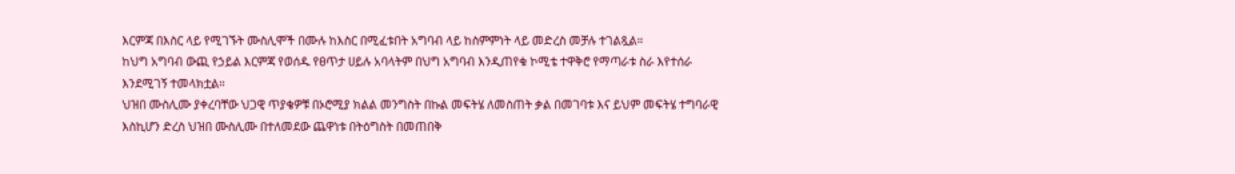እርምጃ በእስር ላይ የሚገኙት ሙስሊሞች በሙሉ ከእስር በሚፈቱበት አግባብ ላይ ከስምምነት ላይ መድረስ መቻሉ ተገልጿል።
ከህግ አግባብ ውጪ የኃይል እርምጃ የወሰዱ የፀጥታ ሀይሉ አባላትም በህግ አግባብ እንዲጠየቁ ኮሚቴ ተዋቅሮ የማጣራቱ ስራ እየተሰራ እንደሚገኝ ተመላክቷል።
ህዝበ ሙስሊሙ ያቀረባቸው ህጋዊ ጥያቄዎቹ በኦሮሚያ ክልል መንግስት በኩል መፍትሄ ለመስጠት ቃል በመገባቱ እና ይህም መፍትሄ ተግባራዊ እስኪሆን ድረስ ህዝበ ሙስሊሙ በተለመደው ጨዋነቱ በትዕግስት በመጠበቅ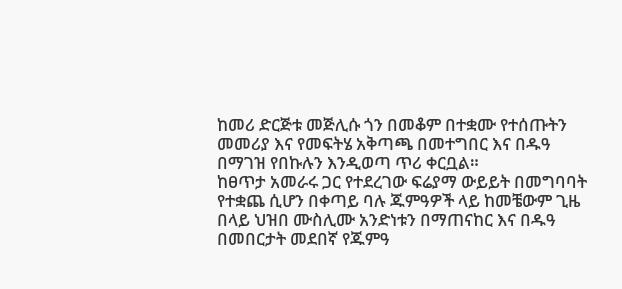ከመሪ ድርጅቱ መጅሊሱ ጎን በመቆም በተቋሙ የተሰጡትን መመሪያ እና የመፍትሄ አቅጣጫ በመተግበር እና በዱዓ በማገዝ የበኩሉን እንዲወጣ ጥሪ ቀርቧል።
ከፀጥታ አመራሩ ጋር የተደረገው ፍሬያማ ውይይት በመግባባት የተቋጨ ሲሆን በቀጣይ ባሉ ጁምዓዎች ላይ ከመቼውም ጊዜ በላይ ህዝበ ሙስሊሙ አንድነቱን በማጠናከር እና በዱዓ በመበርታት መደበኛ የጁምዓ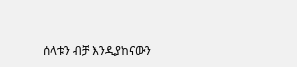ሰላቱን ብቻ እንዲያከናውን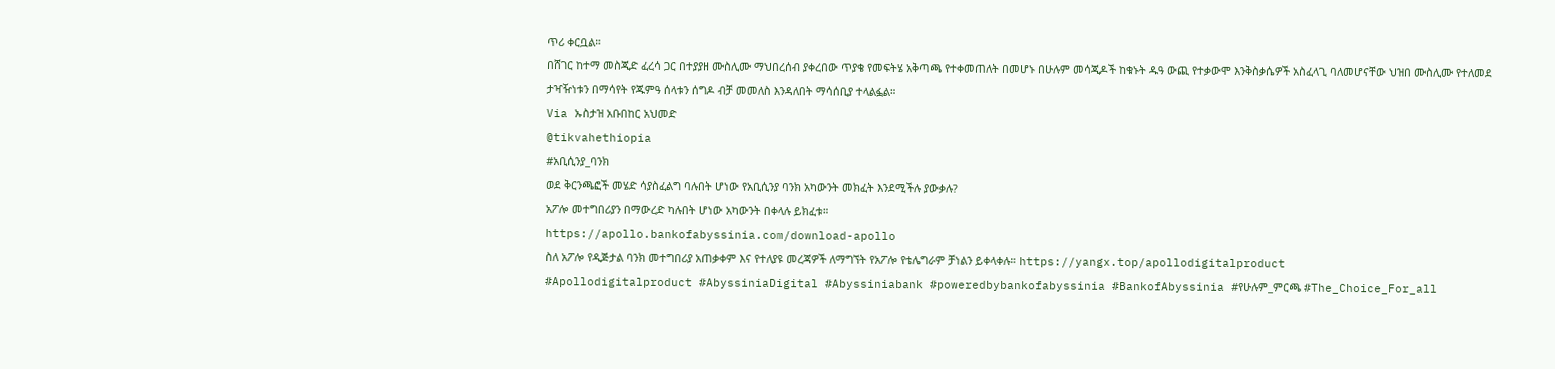ጥሪ ቀርቧል።
በሸገር ከተማ መስጂድ ፈረሳ ጋር በተያያዘ ሙስሊሙ ማህበረሰብ ያቀረበው ጥያቄ የመፍትሄ አቅጣጫ የተቀመጠለት በመሆኑ በሁሉም መሳጂዶች ከቁኑት ዱዓ ውጪ የተቃውሞ እንቅስቃሴዎች አስፈላጊ ባለመሆናቸው ህዝበ ሙስሊሙ የተለመደ ታዣዥነቱን በማሳየት የጁምዓ ሰላቱን ሰግዶ ብቻ መመለስ እንዳለበት ማሳሰቢያ ተላልፏል።
Via ኡስታዝ አቡበከር አህመድ
@tikvahethiopia
#አቢሲንያ_ባንክ
ወደ ቅርንጫፎች መሄድ ሳያስፈልግ ባሉበት ሆነው የአቢሲንያ ባንክ አካውንት መክፈት እንደሚችሉ ያውቃሉ?
አፖሎ መተግበሪያን በማውረድ ካሉበት ሆነው አካውንት በቀላሉ ይክፈቱ።
https://apollo.bankofabyssinia.com/download-apollo
ስለ አፖሎ የዲጅታል ባንክ መተግበሪያ አጠቃቀም እና የተለያዩ መረጃዎች ለማግኘት የአፖሎ የቴሌግራም ቻነልን ይቀላቀሉ። https://yangx.top/apollodigitalproduct
#Apollodigitalproduct #AbyssiniaDigital #Abyssiniabank #poweredbybankofabyssinia #BankofAbyssinia #የሁሉም_ምርጫ #The_Choice_For_all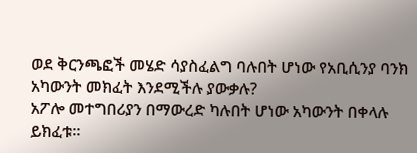ወደ ቅርንጫፎች መሄድ ሳያስፈልግ ባሉበት ሆነው የአቢሲንያ ባንክ አካውንት መክፈት እንደሚችሉ ያውቃሉ?
አፖሎ መተግበሪያን በማውረድ ካሉበት ሆነው አካውንት በቀላሉ ይክፈቱ።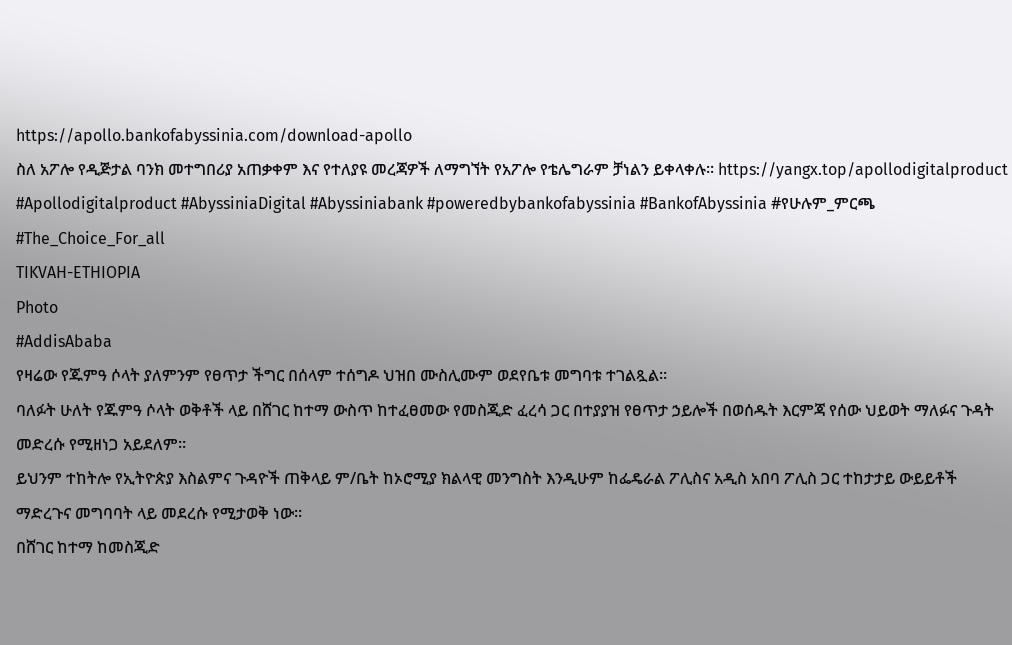https://apollo.bankofabyssinia.com/download-apollo
ስለ አፖሎ የዲጅታል ባንክ መተግበሪያ አጠቃቀም እና የተለያዩ መረጃዎች ለማግኘት የአፖሎ የቴሌግራም ቻነልን ይቀላቀሉ። https://yangx.top/apollodigitalproduct
#Apollodigitalproduct #AbyssiniaDigital #Abyssiniabank #poweredbybankofabyssinia #BankofAbyssinia #የሁሉም_ምርጫ #The_Choice_For_all
TIKVAH-ETHIOPIA
Photo
#AddisAbaba
የዛሬው የጁምዓ ሶላት ያለምንም የፀጥታ ችግር በሰላም ተሰግዶ ህዝበ ሙስሊሙም ወደየቤቱ መግባቱ ተገልጿል።
ባለፉት ሁለት የጁምዓ ሶላት ወቅቶች ላይ በሸገር ከተማ ውስጥ ከተፈፀመው የመስጂድ ፈረሳ ጋር በተያያዝ የፀጥታ ኃይሎች በወሰዱት እርምጃ የሰው ህይወት ማለፉና ጉዳት መድረሱ የሚዘነጋ አይደለም።
ይህንም ተከትሎ የኢትዮጵያ እስልምና ጉዳዮች ጠቅላይ ም/ቤት ከኦሮሚያ ክልላዊ መንግስት እንዲሁም ከፌዴራል ፖሊስና አዲስ አበባ ፖሊስ ጋር ተከታታይ ውይይቶች ማድረጉና መግባባት ላይ መደረሱ የሚታወቅ ነው።
በሸገር ከተማ ከመስጂድ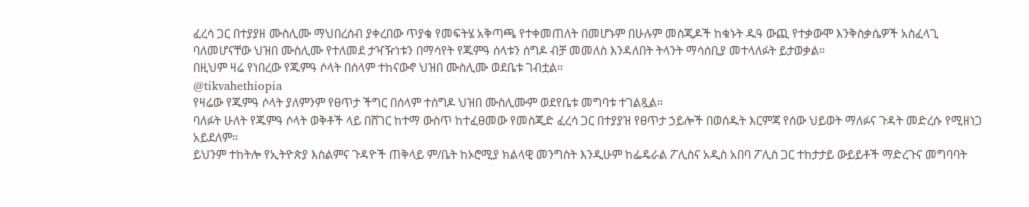ፈረሳ ጋር በተያያዘ ሙስሊሙ ማህበረሰብ ያቀረበው ጥያቄ የመፍትሄ አቅጣጫ የተቀመጠለት በመሆኑም በሁሉም መስጂዶች ከቁኑት ዱዓ ውጪ የተቃውሞ እንቅስቃሴዎች አስፈላጊ ባለመሆናቸው ህዝበ ሙስሊሙ የተለመደ ታዣዥነቱን በማሳየት የጁምዓ ሰላቱን ሰግዶ ብቻ መመለስ እንዳለበት ትላንት ማሳሰቢያ መተላለፉት ይታወቃል።
በዚህም ዛሬ የነበረው የጁምዓ ሶላት በሰላም ተከናውኖ ህዝበ ሙስሊሙ ወደቤቱ ገብቷል።
@tikvahethiopia
የዛሬው የጁምዓ ሶላት ያለምንም የፀጥታ ችግር በሰላም ተሰግዶ ህዝበ ሙስሊሙም ወደየቤቱ መግባቱ ተገልጿል።
ባለፉት ሁለት የጁምዓ ሶላት ወቅቶች ላይ በሸገር ከተማ ውስጥ ከተፈፀመው የመስጂድ ፈረሳ ጋር በተያያዝ የፀጥታ ኃይሎች በወሰዱት እርምጃ የሰው ህይወት ማለፉና ጉዳት መድረሱ የሚዘነጋ አይደለም።
ይህንም ተከትሎ የኢትዮጵያ እስልምና ጉዳዮች ጠቅላይ ም/ቤት ከኦሮሚያ ክልላዊ መንግስት እንዲሁም ከፌዴራል ፖሊስና አዲስ አበባ ፖሊስ ጋር ተከታታይ ውይይቶች ማድረጉና መግባባት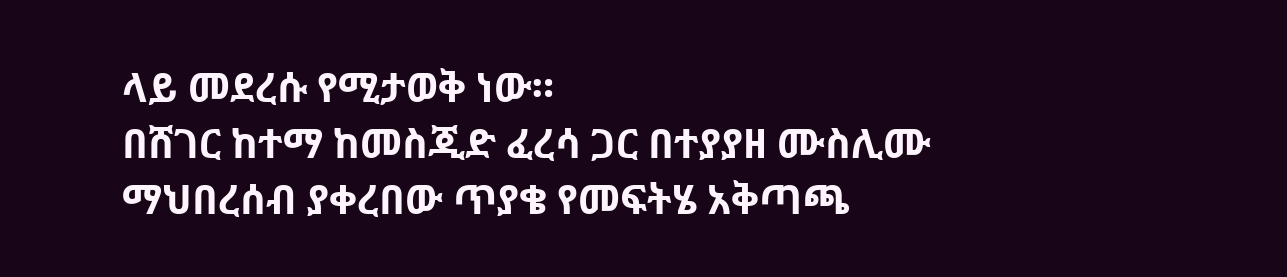ላይ መደረሱ የሚታወቅ ነው።
በሸገር ከተማ ከመስጂድ ፈረሳ ጋር በተያያዘ ሙስሊሙ ማህበረሰብ ያቀረበው ጥያቄ የመፍትሄ አቅጣጫ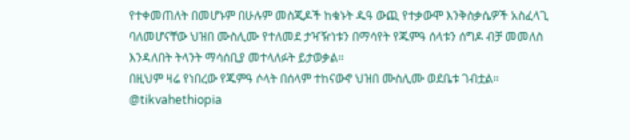የተቀመጠለት በመሆኑም በሁሉም መስጂዶች ከቁኑት ዱዓ ውጪ የተቃውሞ እንቅስቃሴዎች አስፈላጊ ባለመሆናቸው ህዝበ ሙስሊሙ የተለመደ ታዣዥነቱን በማሳየት የጁምዓ ሰላቱን ሰግዶ ብቻ መመለስ እንዳለበት ትላንት ማሳሰቢያ መተላለፉት ይታወቃል።
በዚህም ዛሬ የነበረው የጁምዓ ሶላት በሰላም ተከናውኖ ህዝበ ሙስሊሙ ወደቤቱ ገብቷል።
@tikvahethiopia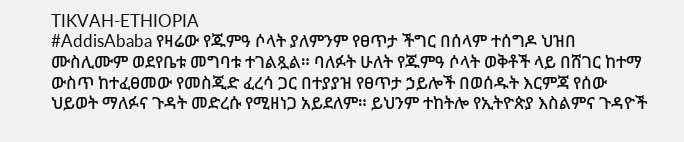TIKVAH-ETHIOPIA
#AddisAbaba የዛሬው የጁምዓ ሶላት ያለምንም የፀጥታ ችግር በሰላም ተሰግዶ ህዝበ ሙስሊሙም ወደየቤቱ መግባቱ ተገልጿል። ባለፉት ሁለት የጁምዓ ሶላት ወቅቶች ላይ በሸገር ከተማ ውስጥ ከተፈፀመው የመስጂድ ፈረሳ ጋር በተያያዝ የፀጥታ ኃይሎች በወሰዱት እርምጃ የሰው ህይወት ማለፉና ጉዳት መድረሱ የሚዘነጋ አይደለም። ይህንም ተከትሎ የኢትዮጵያ እስልምና ጉዳዮች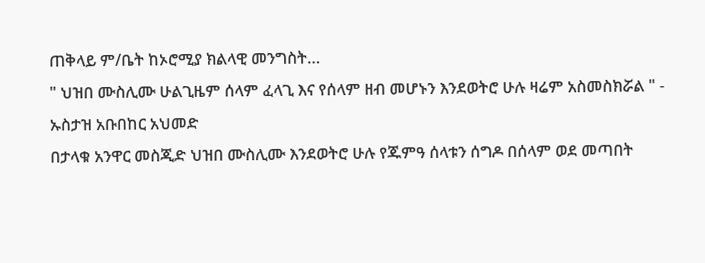ጠቅላይ ም/ቤት ከኦሮሚያ ክልላዊ መንግስት…
" ህዝበ ሙስሊሙ ሁልጊዜም ሰላም ፈላጊ እና የሰላም ዘብ መሆኑን እንደወትሮ ሁሉ ዛሬም አስመስክሯል " - ኡስታዝ አቡበከር አህመድ
በታላቁ አንዋር መስጂድ ህዝበ ሙስሊሙ እንደወትሮ ሁሉ የጁምዓ ሰላቱን ሰግዶ በሰላም ወደ መጣበት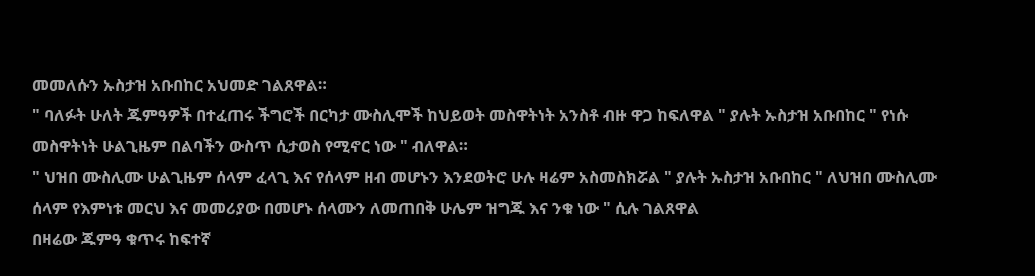መመለሱን ኡስታዝ አቡበከር አህመድ ገልጸዋል።
" ባለፉት ሁለት ጁምዓዎች በተፈጠሩ ችግሮች በርካታ ሙስሊሞች ከህይወት መስዋትነት አንስቶ ብዙ ዋጋ ከፍለዋል " ያሉት ኡስታዝ አቡበከር " የነሱ መስዋትነት ሁልጊዜም በልባችን ውስጥ ሲታወስ የሚኖር ነው " ብለዋል።
" ህዝበ ሙስሊሙ ሁልጊዜም ሰላም ፈላጊ እና የሰላም ዘብ መሆኑን እንደወትሮ ሁሉ ዛሬም አስመስክሯል " ያሉት ኡስታዝ አቡበከር " ለህዝበ ሙስሊሙ ሰላም የእምነቱ መርህ እና መመሪያው በመሆኑ ሰላሙን ለመጠበቅ ሁሌም ዝግጁ እና ንቁ ነው " ሲሉ ገልጸዋል
በዛሬው ጁምዓ ቁጥሩ ከፍተኛ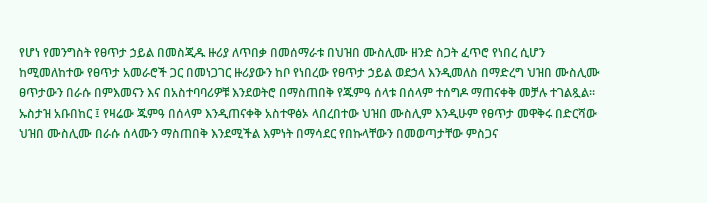የሆነ የመንግስት የፀጥታ ኃይል በመስጂዱ ዙሪያ ለጥበቃ በመሰማራቱ በህዝበ ሙስሊሙ ዘንድ ስጋት ፈጥሮ የነበረ ሲሆን ከሚመለከተው የፀጥታ አመራሮች ጋር በመነጋገር ዙሪያውን ከቦ የነበረው የፀጥታ ኃይል ወደኃላ እንዲመለስ በማድረግ ህዝበ ሙስሊሙ ፀጥታውን በራሱ በምእመናን እና በአስተባባሪዎቹ እንደወትሮ በማስጠበቅ የጁምዓ ሰላቱ በሰላም ተሰግዶ ማጠናቀቅ መቻሉ ተገልጿል።
ኡስታዝ አቡበከር ፤ የዛሬው ጁምዓ በሰላም እንዲጠናቀቅ አስተዋፅኦ ላበረበተው ህዝበ ሙስሊም እንዲሁም የፀጥታ መዋቅሩ በድርሻው ህዝበ ሙስሊሙ በራሱ ሰላሙን ማስጠበቅ እንደሚችል እምነት በማሳደር የበኩላቸውን በመወጣታቸው ምስጋና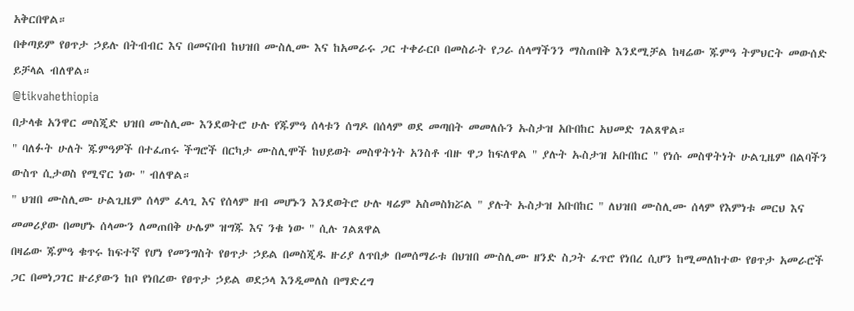አቅርበዋል።
በቀጣይም የፀጥታ ኃይሉ በትብብር እና በመናበብ ከህዝበ ሙስሊሙ እና ከአመራሩ ጋር ተቀራርቦ በመስራት የጋራ ሰላማችንን ማስጠበቅ እንደሚቻል ከዛሬው ጁምዓ ትምህርት መውሰድ ይቻላል ብለዋል።
@tikvahethiopia
በታላቁ አንዋር መስጂድ ህዝበ ሙስሊሙ እንደወትሮ ሁሉ የጁምዓ ሰላቱን ሰግዶ በሰላም ወደ መጣበት መመለሱን ኡስታዝ አቡበከር አህመድ ገልጸዋል።
" ባለፉት ሁለት ጁምዓዎች በተፈጠሩ ችግሮች በርካታ ሙስሊሞች ከህይወት መስዋትነት አንስቶ ብዙ ዋጋ ከፍለዋል " ያሉት ኡስታዝ አቡበከር " የነሱ መስዋትነት ሁልጊዜም በልባችን ውስጥ ሲታወስ የሚኖር ነው " ብለዋል።
" ህዝበ ሙስሊሙ ሁልጊዜም ሰላም ፈላጊ እና የሰላም ዘብ መሆኑን እንደወትሮ ሁሉ ዛሬም አስመስክሯል " ያሉት ኡስታዝ አቡበከር " ለህዝበ ሙስሊሙ ሰላም የእምነቱ መርህ እና መመሪያው በመሆኑ ሰላሙን ለመጠበቅ ሁሌም ዝግጁ እና ንቁ ነው " ሲሉ ገልጸዋል
በዛሬው ጁምዓ ቁጥሩ ከፍተኛ የሆነ የመንግስት የፀጥታ ኃይል በመስጂዱ ዙሪያ ለጥበቃ በመሰማራቱ በህዝበ ሙስሊሙ ዘንድ ስጋት ፈጥሮ የነበረ ሲሆን ከሚመለከተው የፀጥታ አመራሮች ጋር በመነጋገር ዙሪያውን ከቦ የነበረው የፀጥታ ኃይል ወደኃላ እንዲመለስ በማድረግ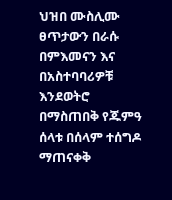ህዝበ ሙስሊሙ ፀጥታውን በራሱ በምእመናን እና በአስተባባሪዎቹ እንደወትሮ በማስጠበቅ የጁምዓ ሰላቱ በሰላም ተሰግዶ ማጠናቀቅ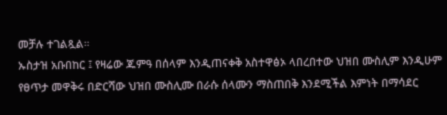መቻሉ ተገልጿል።
ኡስታዝ አቡበከር ፤ የዛሬው ጁምዓ በሰላም እንዲጠናቀቅ አስተዋፅኦ ላበረበተው ህዝበ ሙስሊም እንዲሁም የፀጥታ መዋቅሩ በድርሻው ህዝበ ሙስሊሙ በራሱ ሰላሙን ማስጠበቅ እንደሚችል እምነት በማሳደር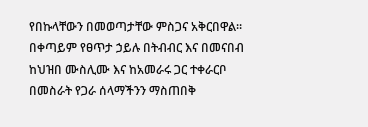የበኩላቸውን በመወጣታቸው ምስጋና አቅርበዋል።
በቀጣይም የፀጥታ ኃይሉ በትብብር እና በመናበብ ከህዝበ ሙስሊሙ እና ከአመራሩ ጋር ተቀራርቦ በመስራት የጋራ ሰላማችንን ማስጠበቅ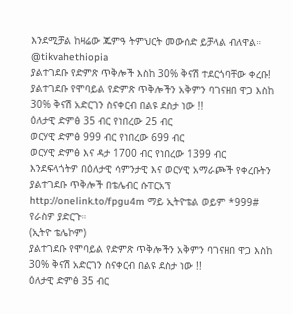እንደሚቻል ከዛሬው ጁምዓ ትምህርት መውሰድ ይቻላል ብለዋል።
@tikvahethiopia
ያልተገደቡ የድምጽ ጥቅሎች እስከ 30% ቅናሽ ተደርጎባቸው ቀረቡ!
ያልተገደቡ የሞባይል የድምጽ ጥቅሎችን አቅምን ባገናዘበ ዋጋ እስከ 30% ቅናሽ አድርገን ስናቀርብ በልዩ ደስታ ነው !!
ዕለታዊ ድምፅ 35 ብር የነበረው 25 ብር
ወርሃዊ ድምፅ 999 ብር የነበረው 699 ብር
ወርሃዊ ድምፅ እና ዳታ 1700 ብር የነበረው 1399 ብር
እንደፍላጎትዎ በዕለታዊ ሳምንታዊ እና ወርሃዊ አማራጮች የቀረቡትን ያልተገደቡ ጥቅሎች በቴሌብር ሱፐርአፕ http://onelink.to/fpgu4m ማይ ኢትዮቴል ወይም *999# የራስዎ ያድርጉ።
(ኢትዮ ቴሌኮም)
ያልተገደቡ የሞባይል የድምጽ ጥቅሎችን አቅምን ባገናዘበ ዋጋ እስከ 30% ቅናሽ አድርገን ስናቀርብ በልዩ ደስታ ነው !!
ዕለታዊ ድምፅ 35 ብር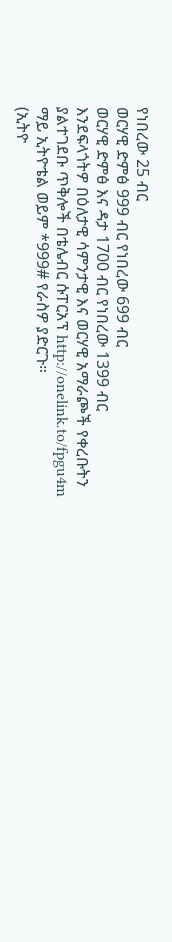የነበረው 25 ብር
ወርሃዊ ድምፅ 999 ብር የነበረው 699 ብር
ወርሃዊ ድምፅ እና ዳታ 1700 ብር የነበረው 1399 ብር
እንደፍላጎትዎ በዕለታዊ ሳምንታዊ እና ወርሃዊ አማራጮች የቀረቡትን ያልተገደቡ ጥቅሎች በቴሌብር ሱፐርአፕ http://onelink.to/fpgu4m ማይ ኢትዮቴል ወይም *999# የራስዎ ያድርጉ።
(ኢትዮ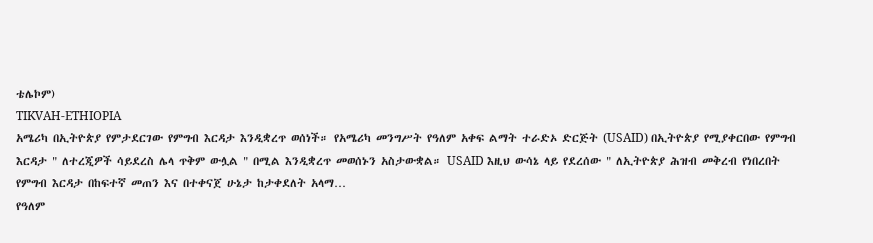ቴሌኮም)
TIKVAH-ETHIOPIA
አሜሪካ በኢትዮጵያ የምታደርገው የምግብ እርዳታ እንዲቋረጥ ወሰነች። የአሜሪካ መንግሥት የዓለም አቀፍ ልማት ተራድኦ ድርጅት (USAID) በኢትዮጵያ የሚያቀርበው የምግብ እርዳታ " ለተረጂዎች ሳይደረስ ሌላ ጥቅም ውሏል " በሚል እንዲቋረጥ መወሰኑን አስታውቋል። USAID እዚህ ውሳኔ ላይ የደረሰው " ለኢትዮጵያ ሕዝብ መቅረብ የነበረበት የምግብ እርዳታ በከፍተኛ መጠን እና በተቀናጀ ሁኔታ ከታቀደለት አላማ…
የዓለም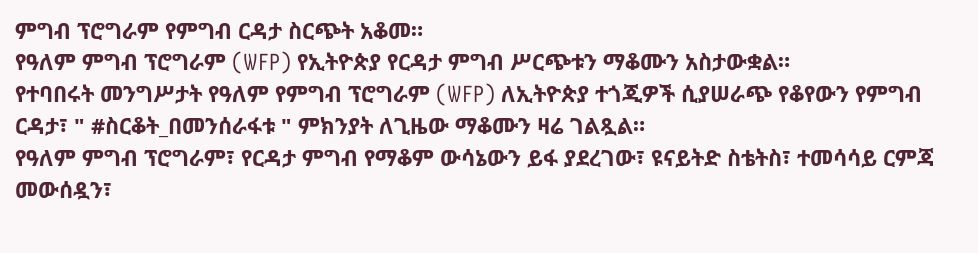ምግብ ፕሮግራም የምግብ ርዳታ ስርጭት አቆመ።
የዓለም ምግብ ፕሮግራም (WFP) የኢትዮጵያ የርዳታ ምግብ ሥርጭቱን ማቆሙን አስታውቋል።
የተባበሩት መንግሥታት የዓለም የምግብ ፕሮግራም (WFP) ለኢትዮጵያ ተጎጂዎች ሲያሠራጭ የቆየውን የምግብ ርዳታ፣ " #ስርቆት_በመንሰራፋቱ " ምክንያት ለጊዜው ማቆሙን ዛሬ ገልጿል።
የዓለም ምግብ ፕሮግራም፣ የርዳታ ምግብ የማቆም ውሳኔውን ይፋ ያደረገው፣ ዩናይትድ ስቴትስ፣ ተመሳሳይ ርምጃ መውሰዷን፣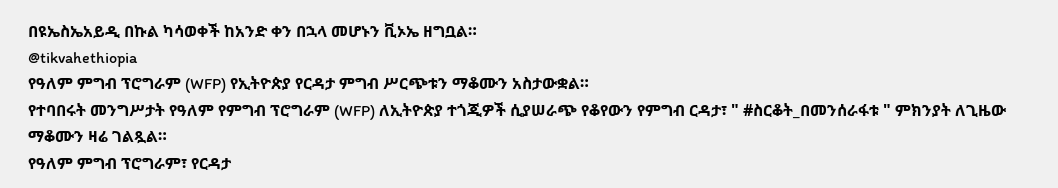በዩኤስኤአይዲ በኩል ካሳወቀች ከአንድ ቀን በኋላ መሆኑን ቪኦኤ ዘግቧል።
@tikvahethiopia
የዓለም ምግብ ፕሮግራም (WFP) የኢትዮጵያ የርዳታ ምግብ ሥርጭቱን ማቆሙን አስታውቋል።
የተባበሩት መንግሥታት የዓለም የምግብ ፕሮግራም (WFP) ለኢትዮጵያ ተጎጂዎች ሲያሠራጭ የቆየውን የምግብ ርዳታ፣ " #ስርቆት_በመንሰራፋቱ " ምክንያት ለጊዜው ማቆሙን ዛሬ ገልጿል።
የዓለም ምግብ ፕሮግራም፣ የርዳታ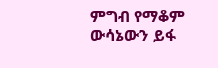ምግብ የማቆም ውሳኔውን ይፋ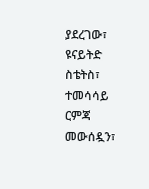ያደረገው፣ ዩናይትድ ስቴትስ፣ ተመሳሳይ ርምጃ መውሰዷን፣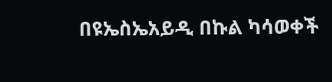በዩኤስኤአይዲ በኩል ካሳወቀች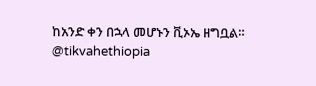ከአንድ ቀን በኋላ መሆኑን ቪኦኤ ዘግቧል።
@tikvahethiopia